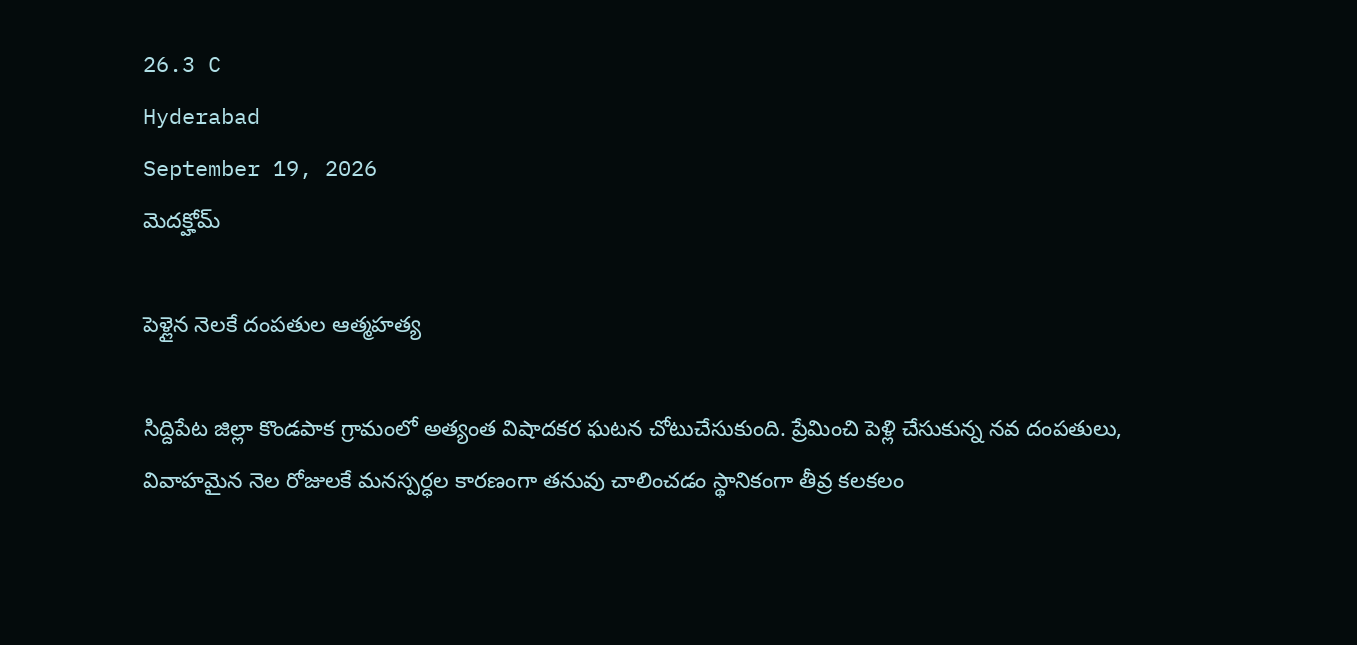26.3 C
Hyderabad
September 19, 2026
మెదక్హోమ్

పెళ్లైన నెలకే దంపతుల ఆత్మహత్య

సిద్దిపేట జిల్లా కొండపాక గ్రామంలో అత్యంత విషాదకర ఘటన చోటుచేసుకుంది. ప్రేమించి పెళ్లి చేసుకున్న నవ దంపతులు, వివాహమైన నెల రోజులకే మనస్పర్ధల కారణంగా తనువు చాలించడం స్థానికంగా తీవ్ర కలకలం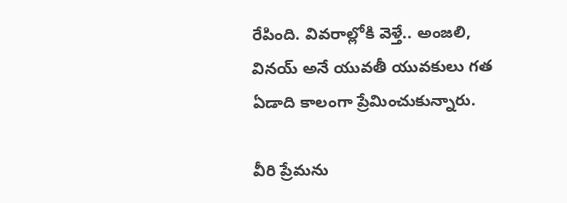రేపింది. వివరాల్లోకి వెళ్తే.. అంజలి, వినయ్ అనే యువతీ యువకులు గత ఏడాది కాలంగా ప్రేమించుకున్నారు.

వీరి ప్రేమను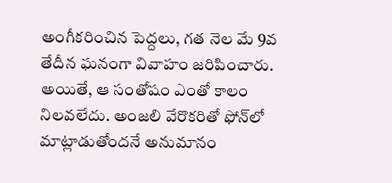అంగీకరించిన పెద్దలు, గత నెల మే 9వ తేదీన ఘనంగా వివాహం జరిపించారు. అయితే, ఆ సంతోషం ఎంతో కాలం నిలవలేదు. అంజలి వేరొకరితో ఫోన్‌లో మాట్లాడుతోందనే అనుమానం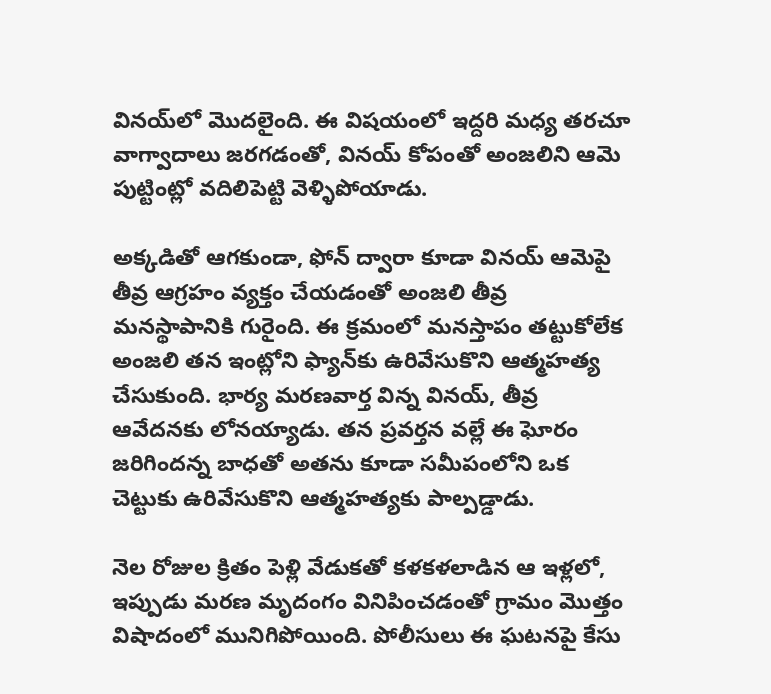వినయ్‌లో మొదలైంది. ఈ విషయంలో ఇద్దరి మధ్య తరచూ వాగ్వాదాలు జరగడంతో, వినయ్ కోపంతో అంజలిని ఆమె పుట్టింట్లో వదిలిపెట్టి వెళ్ళిపోయాడు.

అక్కడితో ఆగకుండా, ఫోన్ ద్వారా కూడా వినయ్ ఆమెపై తీవ్ర ఆగ్రహం వ్యక్తం చేయడంతో అంజలి తీవ్ర మనస్థాపానికి గురైంది. ఈ క్రమంలో మనస్తాపం తట్టుకోలేక అంజలి తన ఇంట్లోని ఫ్యాన్‌కు ఉరివేసుకొని ఆత్మహత్య చేసుకుంది. భార్య మరణవార్త విన్న వినయ్, తీవ్ర ఆవేదనకు లోనయ్యాడు. తన ప్రవర్తన వల్లే ఈ ఘోరం జరిగిందన్న బాధతో అతను కూడా సమీపంలోని ఒక చెట్టుకు ఉరివేసుకొని ఆత్మహత్యకు పాల్పడ్డాడు.

నెల రోజుల క్రితం పెళ్లి వేడుకతో కళకళలాడిన ఆ ఇళ్లలో, ఇప్పుడు మరణ మృదంగం వినిపించడంతో గ్రామం మొత్తం విషాదంలో మునిగిపోయింది. పోలీసులు ఈ ఘటనపై కేసు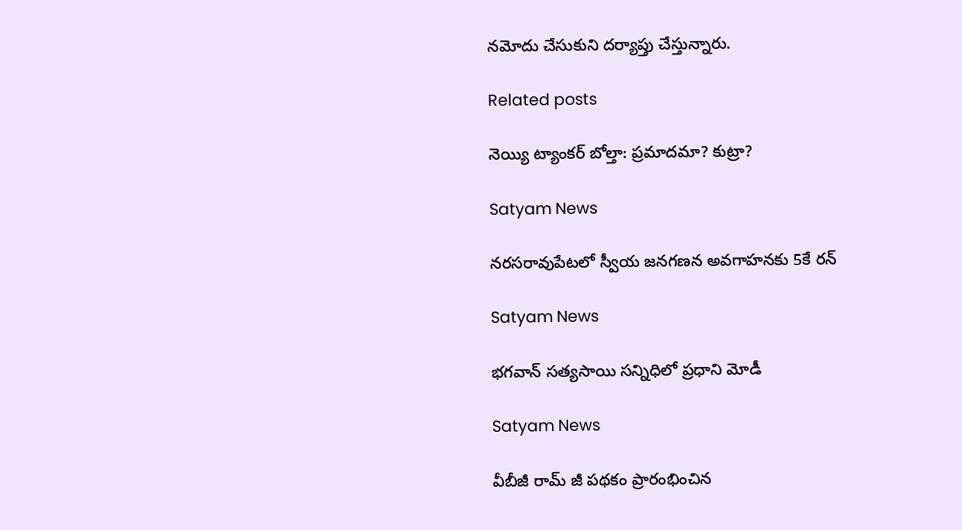నమోదు చేసుకుని దర్యాప్తు చేస్తున్నారు.

Related posts

నెయ్యి ట్యాంకర్ బోల్తా: ప్రమాదమా? కుట్రా?

Satyam News

నరసరావుపేటలో స్వీయ జనగణన అవగాహనకు 5కే రన్

Satyam News

భగవాన్ సత్యసాయి సన్నిధిలో ప్రధాని మోడీ

Satyam News

వీబీజీ రామ్ జీ పథకం ప్రారంభించిన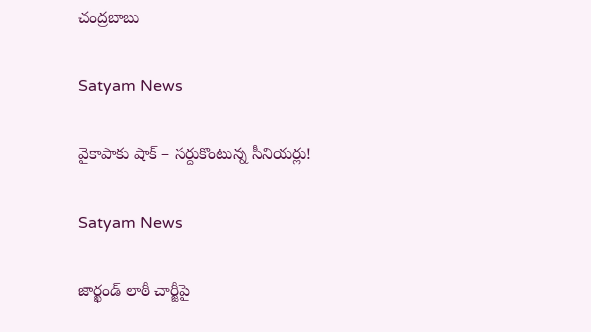చంద్రబాబు

Satyam News

వైకాపాకు షాక్ – సర్దుకొంటున్న సీనియర్లు!

Satyam News

జార్ఖండ్ లాఠీ చార్జీపై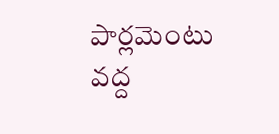పార్లమెంటు వద్ద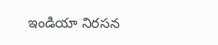ఇండియా నిరసన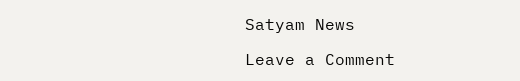Satyam News

Leave a Comment